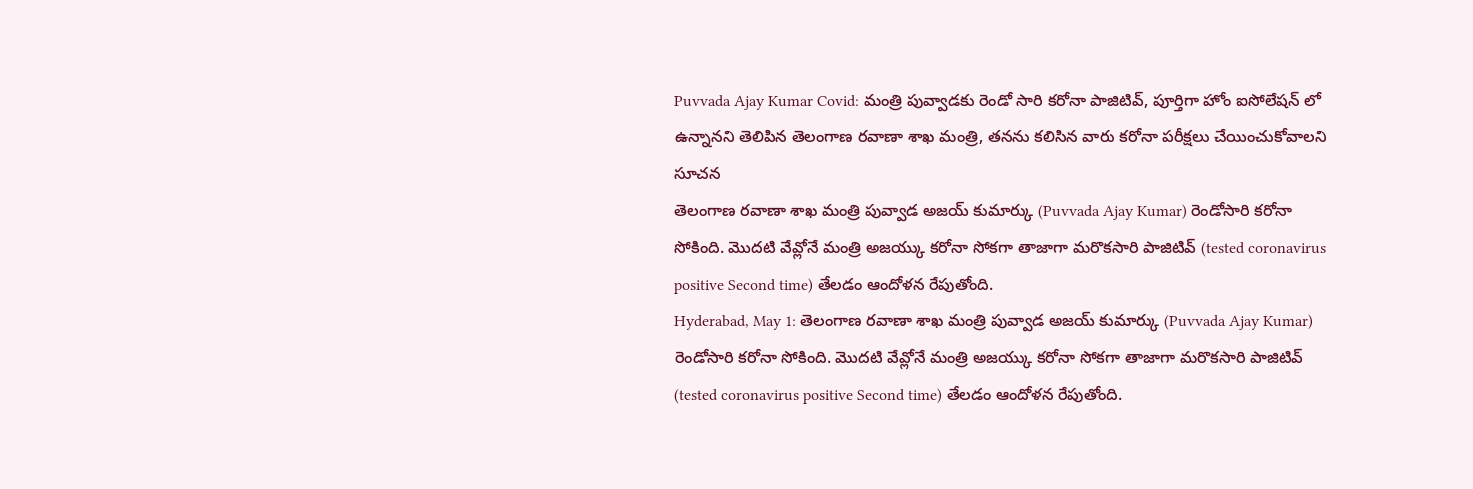Puvvada Ajay Kumar Covid: మంత్రి పువ్వాడకు రెండో సారి కరోనా పాజిటివ్, పూర్తిగా హోం ఐసోలేషన్ లో ఉన్నానని తెలిపిన తెలంగాణ రవాణా శాఖ మంత్రి, తనను కలిసిన వారు కరోనా పరీక్షలు చేయించుకోవాలని సూచన
తెలంగాణ రవాణా శాఖ మంత్రి పువ్వాడ అజయ్ కుమార్కు (Puvvada Ajay Kumar) రెండోసారి కరోనా సోకింది. మొదటి వేవ్లోనే మంత్రి అజయ్కు కరోనా సోకగా తాజాగా మరొకసారి పాజిటివ్ (tested coronavirus positive Second time) తేలడం ఆందోళన రేపుతోంది.
Hyderabad, May 1: తెలంగాణ రవాణా శాఖ మంత్రి పువ్వాడ అజయ్ కుమార్కు (Puvvada Ajay Kumar) రెండోసారి కరోనా సోకింది. మొదటి వేవ్లోనే మంత్రి అజయ్కు కరోనా సోకగా తాజాగా మరొకసారి పాజిటివ్ (tested coronavirus positive Second time) తేలడం ఆందోళన రేపుతోంది.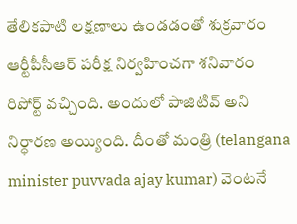తేలికపాటి లక్షణాలు ఉండడంతో శుక్రవారం ఆర్టీపీసీఆర్ పరీక్ష నిర్వహించగా శనివారం రిపోర్ట్ వచ్చింది. అందులో పాజిటివ్ అని నిర్ధారణ అయ్యింది. దీంతో మంత్రి (telangana minister puvvada ajay kumar) వెంటనే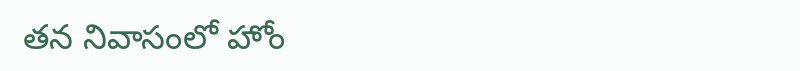తన నివాసంలో హోం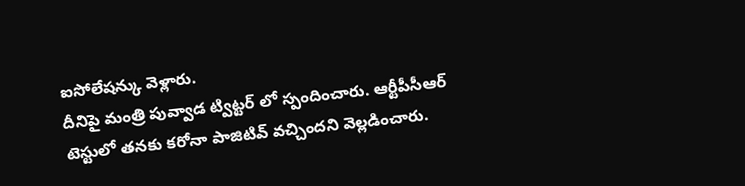ఐసోలేషన్కు వెళ్లారు.
దీనిపై మంత్రి పువ్వాడ ట్విట్టర్ లో స్పందించారు. ఆర్టీపీసీఆర్ టెస్టులో తనకు కరోనా పాజిటివ్ వచ్చిందని వెల్లడించారు.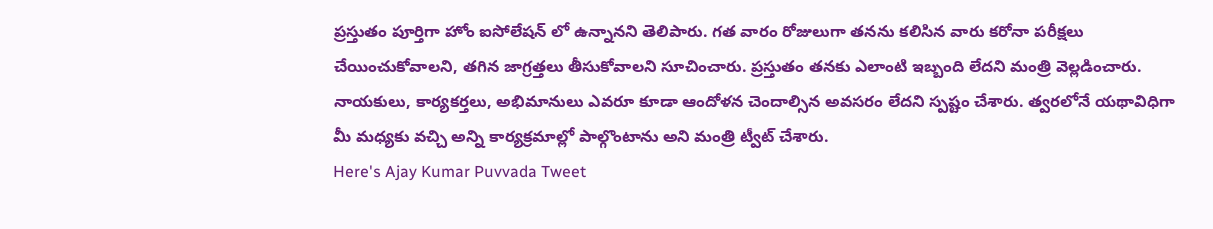ప్రస్తుతం పూర్తిగా హోం ఐసోలేషన్ లో ఉన్నానని తెలిపారు. గత వారం రోజులుగా తనను కలిసిన వారు కరోనా పరీక్షలు చేయించుకోవాలని, తగిన జాగ్రత్తలు తీసుకోవాలని సూచించారు. ప్రస్తుతం తనకు ఎలాంటి ఇబ్బంది లేదని మంత్రి వెల్లడించారు. నాయకులు, కార్యకర్తలు, అభిమానులు ఎవరూ కూడా ఆందోళన చెందాల్సిన అవసరం లేదని స్పష్టం చేశారు. త్వరలోనే యథావిధిగా మీ మధ్యకు వచ్చి అన్ని కార్యక్రమాల్లో పాల్గొంటాను అని మంత్రి ట్వీట్ చేశారు.
Here's Ajay Kumar Puvvada Tweet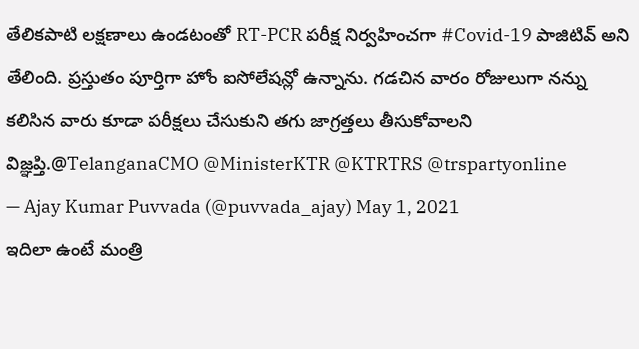తేలికపాటి లక్షణాలు ఉండటంతో RT-PCR పరీక్ష నిర్వహించగా #Covid-19 పాజిటివ్ అని తేలింది. ప్రస్తుతం పూర్తిగా హోం ఐసోలేషన్లో ఉన్నాను. గడచిన వారం రోజులుగా నన్ను కలిసిన వారు కూడా పరీక్షలు చేసుకుని తగు జాగ్రత్తలు తీసుకోవాలని విజ్ఞప్తి.@TelanganaCMO @MinisterKTR @KTRTRS @trspartyonline
— Ajay Kumar Puvvada (@puvvada_ajay) May 1, 2021
ఇదిలా ఉంటే మంత్రి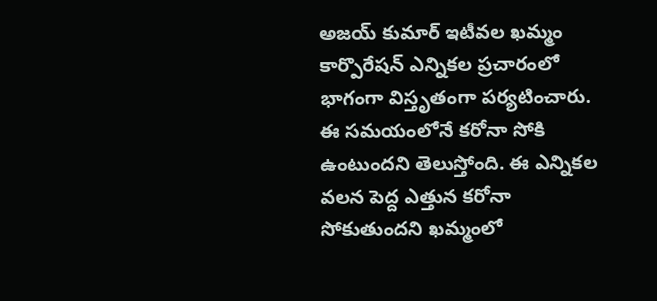అజయ్ కుమార్ ఇటీవల ఖమ్మం కార్పొరేషన్ ఎన్నికల ప్రచారంలో భాగంగా విస్తృతంగా పర్యటించారు. ఈ సమయంలోనే కరోనా సోకి ఉంటుందని తెలుస్తోంది. ఈ ఎన్నికల వలన పెద్ద ఎత్తున కరోనా సోకుతుందని ఖమ్మంలో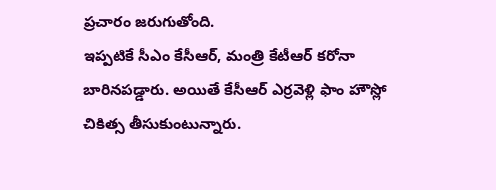ప్రచారం జరుగుతోంది.
ఇప్పటికే సీఎం కేసీఆర్, మంత్రి కేటీఆర్ కరోనా బారినపడ్డారు. అయితే కేసీఆర్ ఎర్రవెళ్లి ఫాం హౌస్లో చికిత్స తీసుకుంటున్నారు.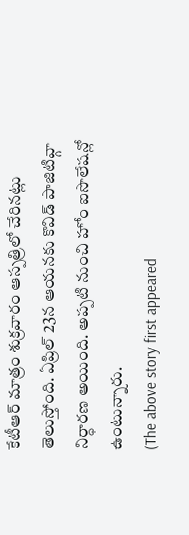కేటీఆర్ మాత్రం శుక్రవారం ఆస్పత్రిలో చేరినట్లు తెలుస్తోంది. ఏప్రిల్ 23న ఆయనకు కొవిడ్ పాజిటివ్గా నిర్ధారణ అయింది. అప్పటి నుంచి హోం ఐసొలేషన్లో ఉంటున్నారు.
(The above story first appeared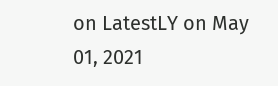on LatestLY on May 01, 2021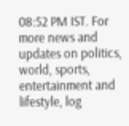08:52 PM IST. For more news and updates on politics, world, sports, entertainment and lifestyle, log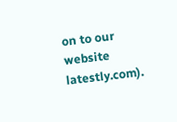on to our website latestly.com).